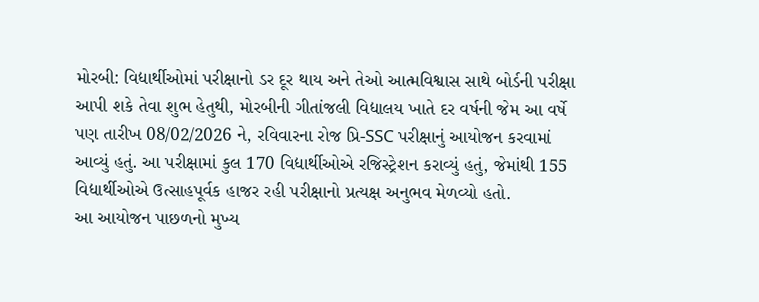મોરબી: વિદ્યાર્થીઓમાં પરીક્ષાનો ડર દૂર થાય અને તેઓ આત્મવિશ્વાસ સાથે બોર્ડની પરીક્ષા આપી શકે તેવા શુભ હેતુથી, મોરબીની ગીતાંજલી વિદ્યાલય ખાતે દર વર્ષની જેમ આ વર્ષે પણ તારીખ 08/02/2026 ને, રવિવારના રોજ પ્રિ-SSC પરીક્ષાનું આયોજન કરવામાં આવ્યું હતું. આ પરીક્ષામાં કુલ 170 વિદ્યાર્થીઓએ રજિસ્ટ્રેશન કરાવ્યું હતું, જેમાંથી 155 વિદ્યાર્થીઓએ ઉત્સાહપૂર્વક હાજર રહી પરીક્ષાનો પ્રત્યક્ષ અનુભવ મેળવ્યો હતો.
આ આયોજન પાછળનો મુખ્ય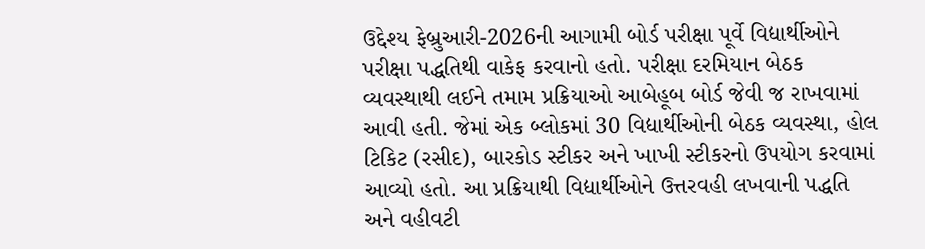ઉદ્દેશ્ય ફેબ્રુઆરી-2026ની આગામી બોર્ડ પરીક્ષા પૂર્વે વિદ્યાર્થીઓને પરીક્ષા પદ્ધતિથી વાકેફ કરવાનો હતો. પરીક્ષા દરમિયાન બેઠક વ્યવસ્થાથી લઈને તમામ પ્રક્રિયાઓ આબેહૂબ બોર્ડ જેવી જ રાખવામાં આવી હતી. જેમાં એક બ્લોકમાં 30 વિદ્યાર્થીઓની બેઠક વ્યવસ્થા, હોલ ટિકિટ (રસીદ), બારકોડ સ્ટીકર અને ખાખી સ્ટીકરનો ઉપયોગ કરવામાં આવ્યો હતો. આ પ્રક્રિયાથી વિદ્યાર્થીઓને ઉત્તરવહી લખવાની પદ્ધતિ અને વહીવટી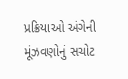પ્રક્રિયાઓ અંગેની મૂંઝવણોનું સચોટ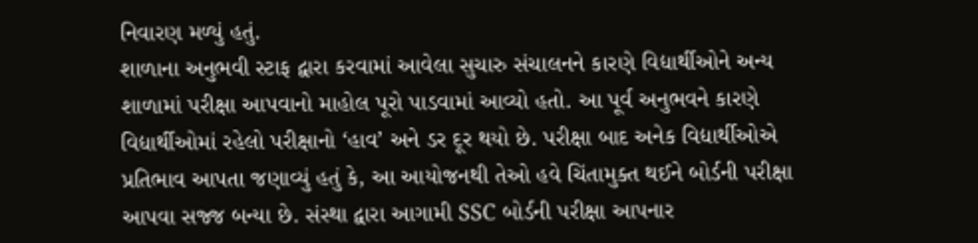નિવારણ મળ્યું હતું.
શાળાના અનુભવી સ્ટાફ દ્વારા કરવામાં આવેલા સુચારુ સંચાલનને કારણે વિદ્યાર્થીઓને અન્ય શાળામાં પરીક્ષા આપવાનો માહોલ પૂરો પાડવામાં આવ્યો હતો. આ પૂર્વ અનુભવને કારણે વિદ્યાર્થીઓમાં રહેલો પરીક્ષાનો ‘હાવ’ અને ડર દૂર થયો છે. પરીક્ષા બાદ અનેક વિદ્યાર્થીઓએ પ્રતિભાવ આપતા જણાવ્યું હતું કે, આ આયોજનથી તેઓ હવે ચિંતામુક્ત થઈને બોર્ડની પરીક્ષા આપવા સજ્જ બન્યા છે. સંસ્થા દ્વારા આગામી SSC બોર્ડની પરીક્ષા આપનાર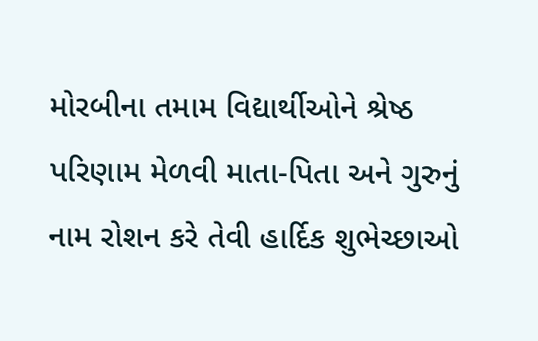મોરબીના તમામ વિદ્યાર્થીઓને શ્રેષ્ઠ પરિણામ મેળવી માતા-પિતા અને ગુરુનું નામ રોશન કરે તેવી હાર્દિક શુભેચ્છાઓ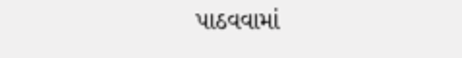પાઠવવામાં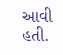આવી હતી.